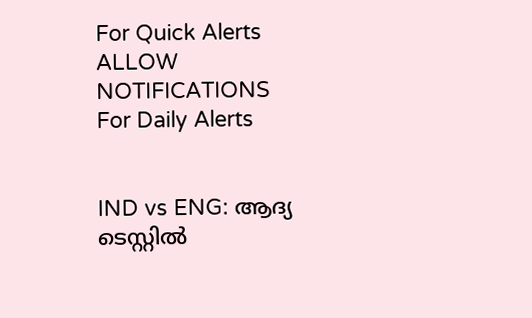For Quick Alerts
ALLOW NOTIFICATIONS
For Daily Alerts


IND vs ENG: ആദ്യ ടെസ്റ്റില്‍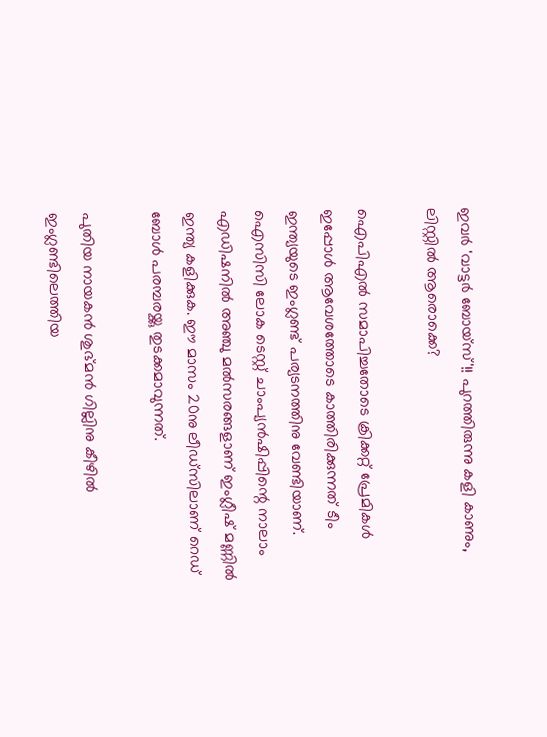ഇവര്‍ 'വാട്ടര്‍ ബോയ്‌സ്'!! പുറത്തിരുന്നു കളി കാണും, ലിസ്റ്റില്‍ ആരൊക്കെ?

ഐപിഎല്‍ സമാപിച്ചതോടെ ക്രിക്കറ്റ് പ്രേമികള്‍ ഇപ്പോള്‍ ആവേശത്തോടെ കാത്തിരിക്കുന്നത് ടീം ഇന്ത്യയുടെ ഇംഗ്ലണ്ട് പര്യടനത്തിനു വേണ്ടിയാണ്. ഐസിസി ലോക ടെസ്റ്റ് ചാംപ്യന്‍ഷിപ്പിന്റെ നാലാം എഡിഷനില്‍ അഞ്ചു മല്‍സരങ്ങളാണ് ഇംഗ്ലീഷ് മണ്ണില്‍ ഇന്ത്യ കളിക്കുക. ഈ മാസം 20നു ലീഡ്‌സിലാണ് റെഡ് ബോള്‍ പരമ്പരയ്ക്കു തുടക്കമാവുന്നത്.

പുതിയ നായകന്‍ ശുഭ്മന്‍ ഗില്ലിനു കീഴില്‍ ഇംഗ്ലണ്ടിലെത്തിയ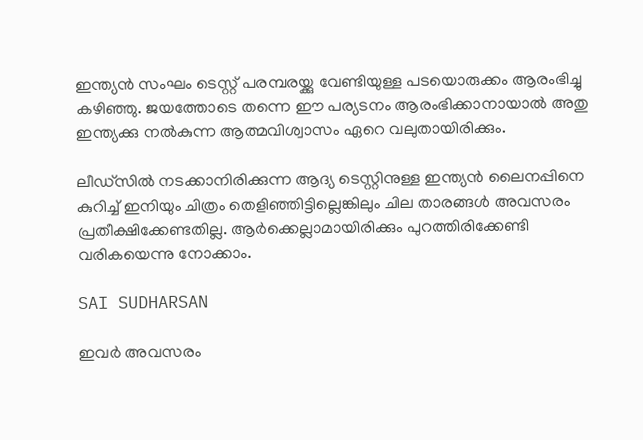ഇന്ത്യന്‍ സംഘം ടെസ്റ്റ് പരമ്പരയ്ക്കു വേണ്ടിയുള്ള പടയൊരുക്കം ആരംഭിച്ചു കഴിഞ്ഞു. ജയത്തോടെ തന്നെ ഈ പര്യടനം ആരംഭിക്കാനായാല്‍ അതു ഇന്ത്യക്കു നല്‍കുന്ന ആത്മവിശ്വാസം ഏറെ വലുതായിരിക്കും.

ലീഡ്‌സില്‍ നടക്കാനിരിക്കുന്ന ആദ്യ ടെസ്റ്റിനുള്ള ഇന്ത്യന്‍ ലൈനപ്പിനെ കുറിച്ച് ഇനിയും ചിത്രം തെളിഞ്ഞിട്ടില്ലെങ്കിലും ചില താരങ്ങള്‍ അവസരം പ്രതീക്ഷിക്കേണ്ടതില്ല. ആര്‍ക്കെല്ലാമായിരിക്കും പുറത്തിരിക്കേണ്ടി വരികയെന്നു നോക്കാം.

SAI SUDHARSAN

ഇവര്‍ അവസരം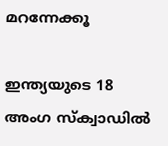മറന്നേക്കൂ

ഇന്ത്യയുടെ 18 അംഗ സ്‌ക്വാഡില്‍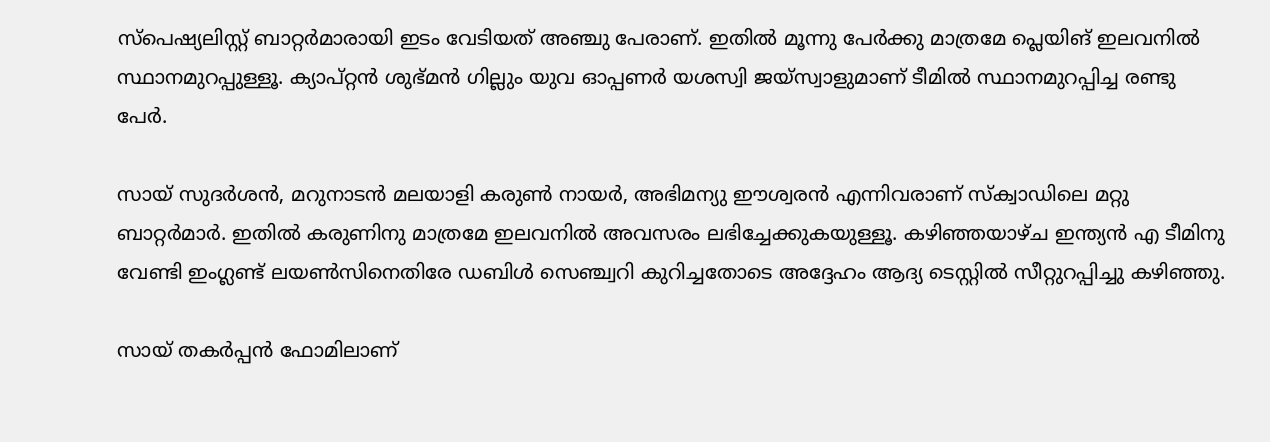സ്‌പെഷ്യലിസ്റ്റ് ബാറ്റര്‍മാരായി ഇടം വേടിയത് അഞ്ചു പേരാണ്. ഇതില്‍ മൂന്നു പേര്‍ക്കു മാത്രമേ പ്ലെയിങ് ഇലവനില്‍ സ്ഥാനമുറപ്പുള്ളൂ. ക്യാപ്റ്റന്‍ ശുഭ്മന്‍ ഗില്ലും യുവ ഓപ്പണര്‍ യശസ്വി ജയ്‌സ്വാളുമാണ് ടീമില്‍ സ്ഥാനമുറപ്പിച്ച രണ്ടു പേര്‍.

സായ് സുദര്‍ശന്‍, മറുനാടന്‍ മലയാളി കരുണ്‍ നായര്‍, അഭിമന്യു ഈശ്വരന്‍ എന്നിവരാണ് സ്‌ക്വാഡിലെ മറ്റു ബാറ്റര്‍മാര്‍. ഇതില്‍ കരുണിനു മാത്രമേ ഇലവനില്‍ അവസരം ലഭിച്ചേക്കുകയുള്ളൂ. കഴിഞ്ഞയാഴ്ച ഇന്ത്യന്‍ എ ടീമിനു വേണ്ടി ഇംഗ്ലണ്ട് ലയണ്‍സിനെതിരേ ഡബിള്‍ സെഞ്ച്വറി കുറിച്ചതോടെ അദ്ദേഹം ആദ്യ ടെസ്റ്റില്‍ സീറ്റുറപ്പിച്ചു കഴിഞ്ഞു.

സായ് തകര്‍പ്പന്‍ ഫോമിലാണ്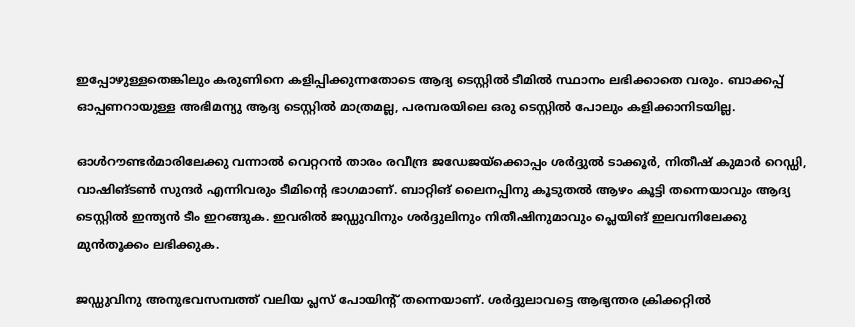ഇപ്പോഴുള്ളതെങ്കിലും കരുണിനെ കളിപ്പിക്കുന്നതോടെ ആദ്യ ടെസ്റ്റില്‍ ടീമില്‍ സ്ഥാനം ലഭിക്കാതെ വരും. ബാക്കപ്പ് ഓപ്പണറായുള്ള അഭിമന്യു ആദ്യ ടെസ്റ്റില്‍ മാത്രമല്ല, പരമ്പരയിലെ ഒരു ടെസ്റ്റില്‍ പോലും കളിക്കാനിടയില്ല.

ഓള്‍റൗണ്ടര്‍മാരിലേക്കു വന്നാല്‍ വെറ്ററന്‍ താരം രവീന്ദ്ര ജഡേജയ്‌ക്കൊപ്പം ശര്‍ദ്ദുല്‍ ടാക്കൂര്‍, നിതീഷ് കുമാര്‍ റെഡ്ഡി, വാഷിങ്ടണ്‍ സുന്ദര്‍ എന്നിവരും ടീമിന്റെ ഭാഗമാണ്. ബാറ്റിങ് ലൈനപ്പിനു കൂടുതല്‍ ആഴം കൂട്ടി തന്നെയാവും ആദ്യ ടെസ്റ്റില്‍ ഇന്ത്യന്‍ ടീം ഇറങ്ങുക. ഇവരില്‍ ജഡ്ഡുവിനും ശര്‍ദ്ദുലിനും നിതീഷിനുമാവും പ്ലെയിങ് ഇലവനിലേക്കു മുന്‍തൂക്കം ലഭിക്കുക.

ജഡ്ഡുവിനു അനുഭവസമ്പത്ത് വലിയ പ്ലസ് പോയിന്റ് തന്നെയാണ്. ശര്‍ദ്ദുലാവട്ടെ ആഭ്യന്തര ക്രിക്കറ്റില്‍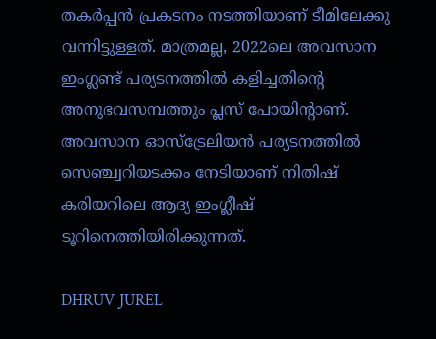തകര്‍പ്പന്‍ പ്രകടനം നടത്തിയാണ് ടീമിലേക്കു വന്നിട്ടുള്ളത്. മാത്രമല്ല, 2022ലെ അവസാന ഇംഗ്ലണ്ട് പര്യടനത്തില്‍ കളിച്ചതിന്റെ അനുഭവസമ്പത്തും പ്ലസ് പോയിന്റാണ്. അവസാന ഓസ്‌ട്രേലിയന്‍ പര്യടനത്തില്‍ സെഞ്ച്വറിയടക്കം നേടിയാണ് നിതിഷ് കരിയറിലെ ആദ്യ ഇംഗ്ലീഷ് ടൂറിനെത്തിയിരിക്കുന്നത്.

DHRUV JUREL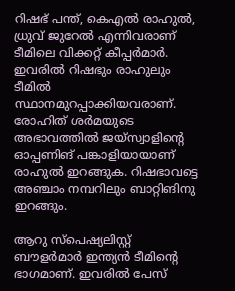റിഷഭ് പന്ത്, കെഎല്‍ രാഹുല്‍, ധ്രുവ് ജുറേല്‍ എന്നിവരാണ് ടീമിലെ വിക്കറ്റ് കീപ്പര്‍മാര്‍. ഇവരില്‍ റിഷഭും രാഹുലും ടീമില്‍ സ്ഥാനമുറപ്പാക്കിയവരാണ്. രോഹിത് ശര്‍മയുടെ അഭാവത്തില്‍ ജയ്‌സ്വാളിന്റെ ഓപ്പണിങ് പങ്കാളിയായാണ് രാഹുല്‍ ഇറങ്ങുക. റിഷഭാവട്ടെ അഞ്ചാം നമ്പറിലും ബാറ്റിങിനു ഇറങ്ങും.

ആറു സ്‌പെഷ്യലിസ്റ്റ് ബൗളര്‍മാര്‍ ഇന്ത്യന്‍ ടീമിന്റെ ഭാഗമാണ്. ഇവരില്‍ പേസ്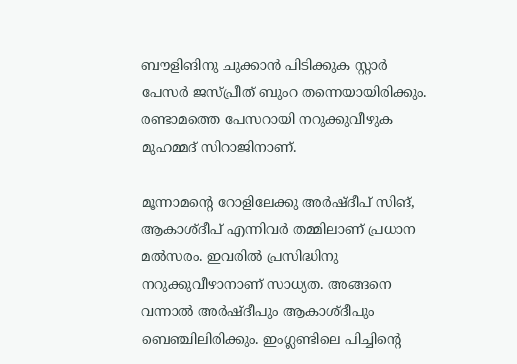ബൗളിങിനു ചുക്കാന്‍ പിടിക്കുക സ്റ്റാര്‍ പേസര്‍ ജസ്പ്രീത് ബുംറ തന്നെയായിരിക്കും. രണ്ടാമത്തെ പേസറായി നറുക്കുവീഴുക മുഹമ്മദ് സിറാജിനാണ്.

മൂന്നാമന്റെ റോളിലേക്കു അര്‍ഷ്ദീപ് സിങ്, ആകാശ്ദീപ് എന്നിവര്‍ തമ്മിലാണ് പ്രധാന മല്‍സരം. ഇവരില്‍ പ്രസിദ്ധിനു നറുക്കുവീഴാനാണ് സാധ്യത. അങ്ങനെ വന്നാല്‍ അര്‍ഷ്ദീപും ആകാശ്ദീപും ബെഞ്ചിലിരിക്കും. ഇംഗ്ലണ്ടിലെ പിച്ചിന്റെ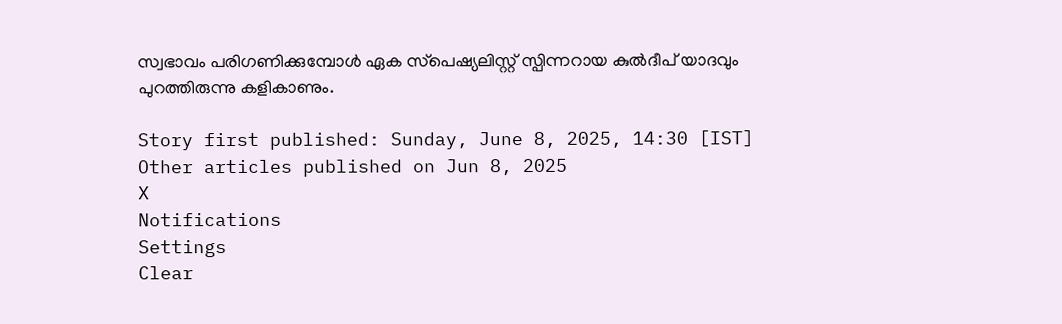സ്വഭാവം പരിഗണിക്കുമ്പോള്‍ ഏക സ്‌പെഷ്യലിസ്റ്റ് സ്പിന്നറായ കുല്‍ദീപ് യാദവും പുറത്തിരുന്നു കളികാണും.

Story first published: Sunday, June 8, 2025, 14:30 [IST]
Other articles published on Jun 8, 2025
X
Notifications
Settings
Clear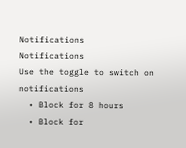Notifications
Notifications
Use the toggle to switch on notifications
  • Block for 8 hours
  • Block for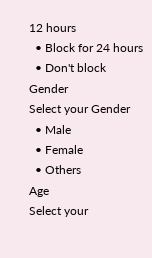12 hours
  • Block for 24 hours
  • Don't block
Gender
Select your Gender
  • Male
  • Female
  • Others
Age
Select your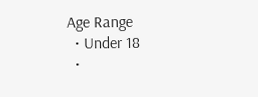Age Range
  • Under 18
  •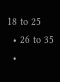18 to 25
  • 26 to 35
  •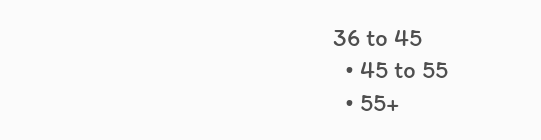36 to 45
  • 45 to 55
  • 55+